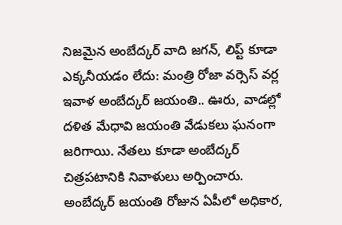నిజమైన అంబేద్కర్ వాది జగన్, లిప్ట్ కూడా ఎక్కనీయడం లేదు: మంత్రి రోజా వర్సెస్ వర్ల
ఇవాళ అంబేద్కర్ జయంతి.. ఊరు, వాడల్లో దళిత మేధావి జయంతి వేడుకలు ఘనంగా జరిగాయి. నేతలు కూడా అంబేద్కర్ చిత్రపటానికి నివాళులు అర్పించారు. అంబేద్కర్ జయంతి రోజున ఏపీలో అధికార,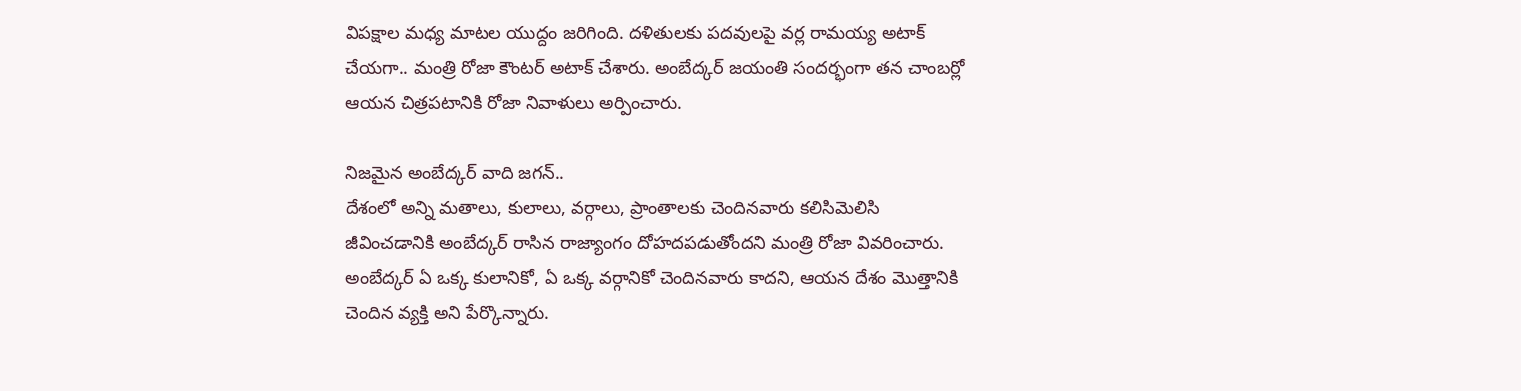విపక్షాల మధ్య మాటల యుద్దం జరిగింది. దళితులకు పదవులపై వర్ల రామయ్య అటాక్ చేయగా.. మంత్రి రోజా కౌంటర్ అటాక్ చేశారు. అంబేద్కర్ జయంతి సందర్భంగా తన చాంబర్లో ఆయన చిత్రపటానికి రోజా నివాళులు అర్పించారు.

నిజమైన అంబేద్కర్ వాది జగన్..
దేశంలో అన్ని మతాలు, కులాలు, వర్గాలు, ప్రాంతాలకు చెందినవారు కలిసిమెలిసి జీవించడానికి అంబేద్కర్ రాసిన రాజ్యాంగం దోహదపడుతోందని మంత్రి రోజా వివరించారు. అంబేద్కర్ ఏ ఒక్క కులానికో, ఏ ఒక్క వర్గానికో చెందినవారు కాదని, ఆయన దేశం మొత్తానికి చెందిన వ్యక్తి అని పేర్కొన్నారు.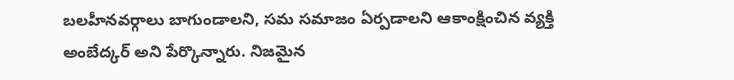బలహీనవర్గాలు బాగుండాలని, సమ సమాజం ఏర్పడాలని ఆకాంక్షించిన వ్యక్తి అంబేద్కర్ అని పేర్కొన్నారు. నిజమైన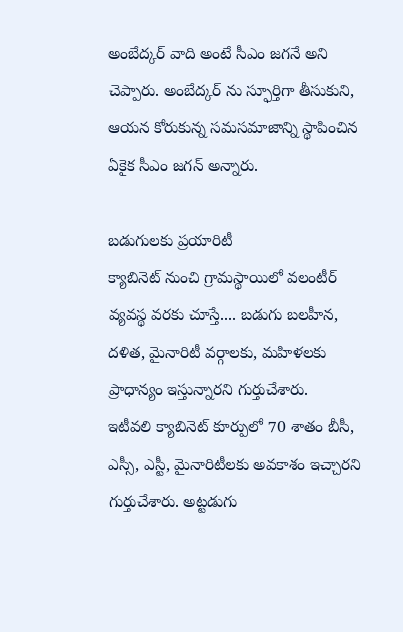అంబేద్కర్ వాది అంటే సీఎం జగనే అని చెప్పారు. అంబేద్కర్ ను స్ఫూర్తిగా తీసుకుని, ఆయన కోరుకున్న సమసమాజాన్ని స్థాపించిన ఏకైక సీఎం జగన్ అన్నారు.

బడుగులకు ప్రయారిటీ
క్యాబినెట్ నుంచి గ్రామస్థాయిలో వలంటీర్ వ్యవస్థ వరకు చూస్తే.... బడుగు బలహీన, దళిత, మైనారిటీ వర్గాలకు, మహిళలకు ప్రాధాన్యం ఇస్తున్నారని గుర్తుచేశారు.
ఇటీవలి క్యాబినెట్ కూర్పులో 70 శాతం బీసీ, ఎస్సీ, ఎస్టీ, మైనారిటీలకు అవకాశం ఇచ్చారని గుర్తుచేశారు. అట్టడుగు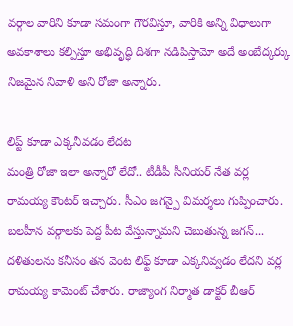వర్గాల వారిని కూడా సమంగా గౌరవిస్తూ, వారికి అన్ని విధాలుగా అవకాశాలు కల్పిస్తూ అభివృద్ధి దిశగా నడిపిస్తామో అదే అంబేద్కర్కు నిజమైన నివాళి అని రోజా అన్నారు.

లిప్ట్ కూడా ఎక్కనీవడం లేదట
మంత్రి రోజా ఇలా అన్నారో లేదో.. టీడీపీ సీనియర్ నేత వర్ల రామయ్య కౌంటర్ ఇచ్చారు. సీఎం జగన్పై విమర్శలు గుప్పించారు. బలహీన వర్గాలకు పెద్ద పీట వేస్తున్నామని చెబుతున్న జగన్... దళితులను కనీసం తన వెంట లిఫ్ట్ కూడా ఎక్కనివ్వడం లేదని వర్ల రామయ్య కామెంట్ చేశారు. రాజ్యాంగ నిర్మాత డాక్టర్ బీఆర్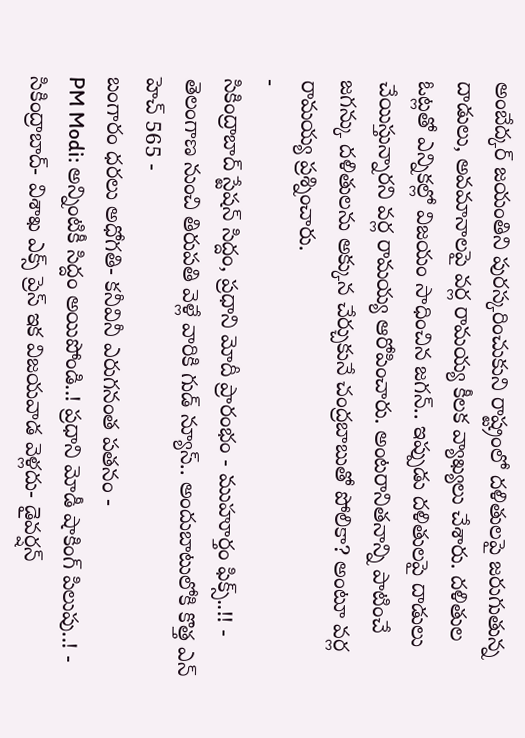అంబేద్కర్ జయంతిని పురస్కరించుకుని రాష్ట్రంలో దళితులపై జరుగుతున్న దాడులు, అవమానాలపై వర్ల రామయ్య కీలక వ్యాఖ్యలు చేశారు. దళితుల ఓట్లతో ఎన్నికల్లో విజయం సాధించిన జగన్.. ఇప్పుడు దళితులపై దాడులు చేయిస్తున్నారని వర్ల రామయ్య ఆరోపించారు. అంటరానితనాన్ని పాటించే జగన్కు దళితులను అక్కున చేర్చుకునే చంద్రబాబుతో పోలికా? అంటూ వర్ల రామయ్య ప్రశ్నించారు.
-
సికింద్రాబాద్ స్టేషన్ సిద్దం, ప్రధాని మోదీ ప్రారంభం - ముహూర్తం ఫిక్స్..!! -
తెలంగాణ నుంచి తిరుపతి వెళ్లే వారికి గుడ్ న్యూస్.. అందుబాటులోకి కొత్త ఎన్ హెచ్ 565 -
బంగారం ధరలు అధోగతి- కనీవినీ ఎరుగనంత పతనం -
PM Modi: అన్నింటికీ సిద్దం అయిపోండి..! ప్రధాని మోడీ షాకింగ్ పిలుపు..! -
సికింద్రాబాద్- విశాఖ ఎక్స్ ప్రెస్ ఇక విజయవాడ వెళ్లదు- డైవర్షన్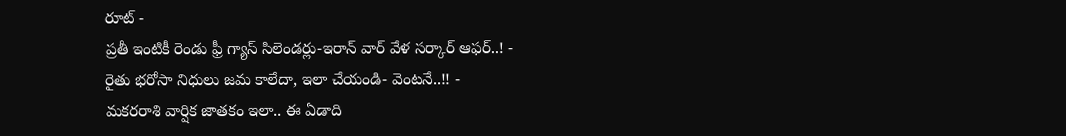రూట్ -
ప్రతీ ఇంటికీ రెండు ఫ్రీ గ్యాస్ సిలెండర్లు-ఇరాన్ వార్ వేళ సర్కార్ ఆఫర్..! -
రైతు భరోసా నిధులు జమ కాలేదా, ఇలా చేయండి- వెంటనే..!! -
మకరరాశి వార్షిక జాతకం ఇలా.. ఈ ఏడాది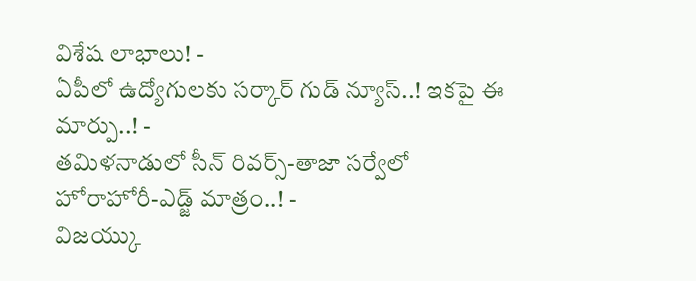విశేష లాభాలు! -
ఏపీలో ఉద్యోగులకు సర్కార్ గుడ్ న్యూస్..! ఇకపై ఈ మార్పు..! -
తమిళనాడులో సీన్ రివర్స్-తాజా సర్వేలో హోరాహోరీ-ఎడ్జ్ మాత్రం..! -
విజయ్కు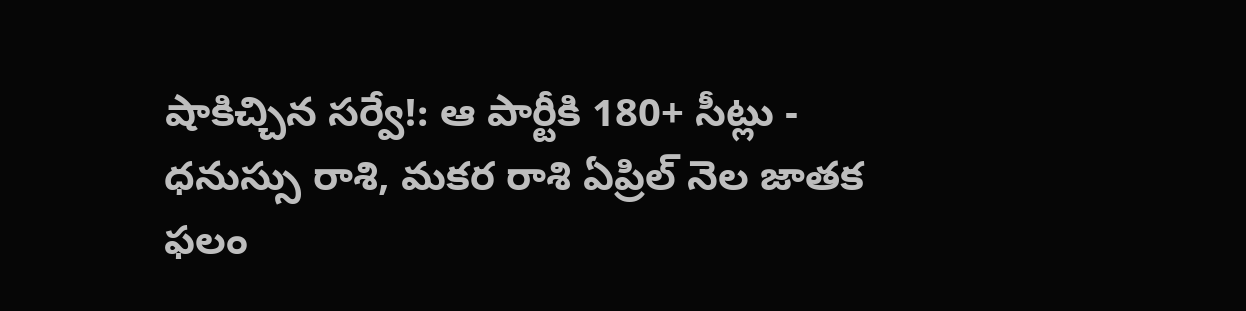షాకిచ్చిన సర్వే!: ఆ పార్టీకి 180+ సీట్లు -
ధనుస్సు రాశి, మకర రాశి ఏప్రిల్ నెల జాతక ఫలం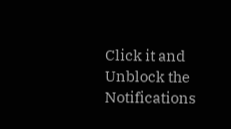Click it and Unblock the Notifications